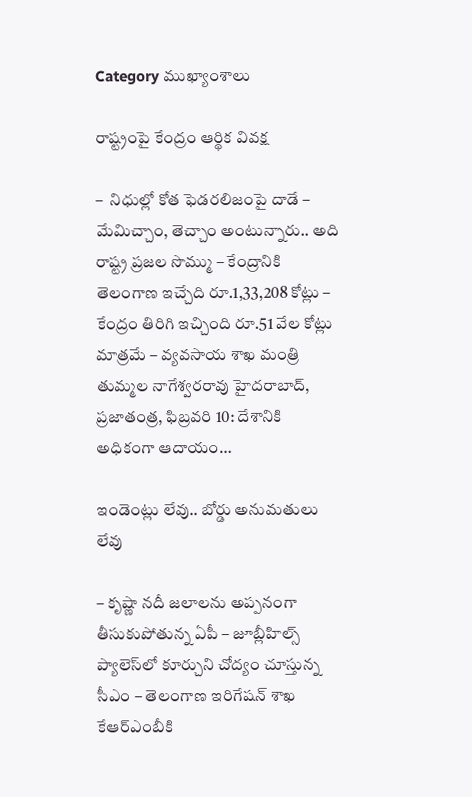Category ముఖ్యాంశాలు

రాష్ట్రంపై కేంద్రం ఆర్థిక వివక్ష

–  నిధుల్లో కోత ఫెడరలిజంపై దాడే – మేమిచ్చాం, తెచ్చాం అంటున్నారు.. అది రాష్ట్ర ప్రజల సొమ్ము – కేంద్రానికి తెలంగాణ ఇచ్చేది రూ.1,33,208 కోట్లు – కేంద్రం తిరిగి ఇచ్చింది రూ.51 వేల కోట్లు మాత్రమే – వ్యవసాయ శాఖ మంత్రి తుమ్మల నాగేశ్వరరావు హైదరాబాద్, ప్రజాతంత్ర, ఫిబ్రవరి 10: దేశానికి అధికంగా ఆదాయం…

ఇండెంట్లు లేవు.. బోర్డు అనుమతులు లేవు

– కృష్ణా నదీ జలాలను అప్పనంగా తీసుకుపోతున్న ఏపీ – జూబ్లీహిల్స్ ప్యాలెస్‌లో కూర్చుని చోద్యం చూస్తున్న సీఎం – తెలంగాణ ఇరిగేషన్ శాఖ కేఆర్ఎంబీకి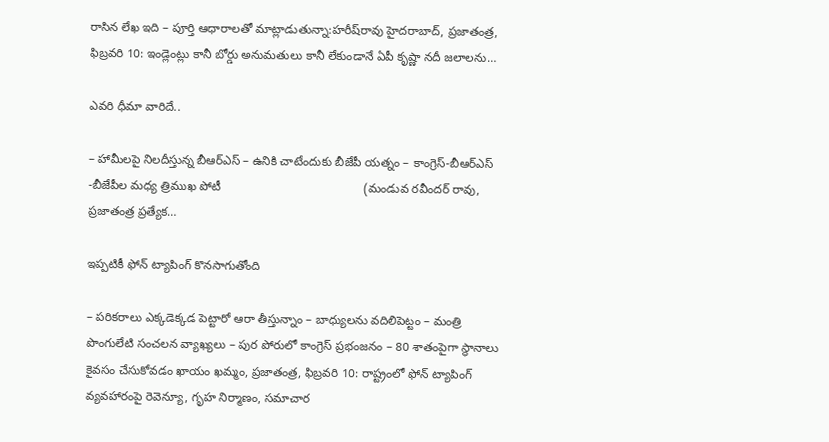రాసిన లేఖ ఇది – పూర్తి ఆధారాలతో మాట్లాడుతున్నా:హరీష్‌రావు హైదరాబాద్, ప్రజాతంత్ర, ఫిబ్రవరి 10: ఇండ్లెంట్లు కానీ బోర్డు అనుమతులు కానీ లేకుండానే ఏపీ కృష్ణా నదీ జలాలను…

ఎవరి ధీమా వారిదే..

– హామీలపై నిలదీస్తున్న బీఆర్ఎస్ – ఉనికి చాటేందుకు బీజేపీ యత్నం – కాంగ్రెస్-బీఆర్ఎస్ -బీజేపీల మధ్య త్రిముఖ పోటీ                                          (మండువ రవీందర్ రావు, ప్రజాతంత్ర ప్రత్యేక…

ఇప్పటికీ ఫోన్ ట్యాపింగ్ కొనసాగుతోంది

– పరికరాలు ఎక్కడెక్కడ పెట్టారో ఆరా తీస్తున్నాం – బాధ్యుల‌ను వ‌దిలిపెట్టం – మంత్రి పొంగులేటి సంచలన వ్యాఖ్యలు – పుర పోరులో కాంగ్రెస్ ప్రభంజనం – 80 శాతంపైగా స్థానాలు కైవసం చేసుకోవడం ఖాయం ఖమ్మం, ప్రజాతంత్ర, ఫిబ్రవరి 10: రాష్ట్రంలో ఫోన్ ట్యాపింగ్ వ్యవహారంపై రెవెన్యూ, గృహ నిర్మాణం, సమాచార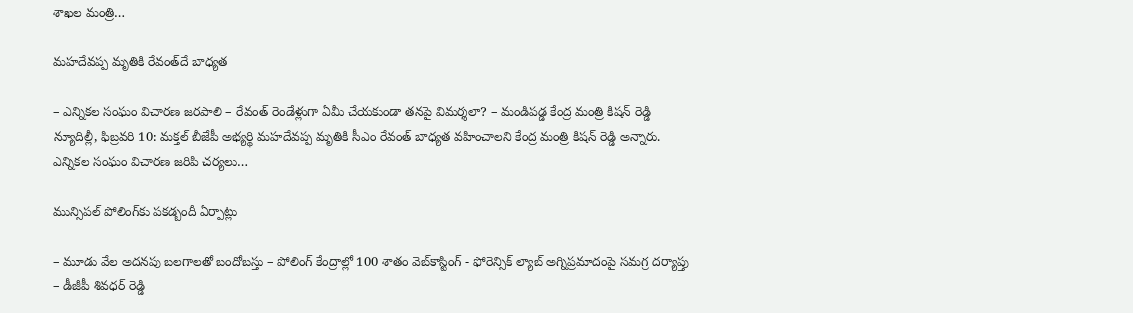శాఖల మంత్రి…

మహదేవప్ప మృతికి రేవంత్‌దే బాధ్యత

– ఎన్నికల సంఘం విచారణ జరపాలి – రేవంత్‌ ‌రెండేళ్లుగా ఏమీ చేయకుండా తనపై విమర్శలా? – మండిపడ్డ కేంద్ర మంత్రి కిషన్‌ ‌రెడ్డి న్యూదిల్లీ, ఫిబ్రవరి 10: మక్తల్‌ ‌బీజేపీ అభ్యర్థి మహదేవప్ప మృతికి సీఎం రేవంత్‌ ‌బాధ్యత వహించాలని కేంద్ర మంత్రి కిషన్‌ ‌రెడ్డి అన్నారు. ఎన్నికల సంఘం విచారణ జరిపి చర్యలు…

మున్సిపల్‌ పోలింగ్‌కు పకడ్బందీ ఏర్పాట్లు

– మూడు వేల అదనపు బలగాలతో బందోబస్తు – పోలింగ్‌ ‌కేంద్రాల్లో 100 శాతం వెబ్‌కాస్టింగ్‌ ‌- ఫోరెన్సిక్‌ ‌ల్యాబ్‌ అగ్నిప్రమాదంపై సమగ్ర దర్యాప్తు – డీజీపీ శివధర్‌ ‌రెడ్డి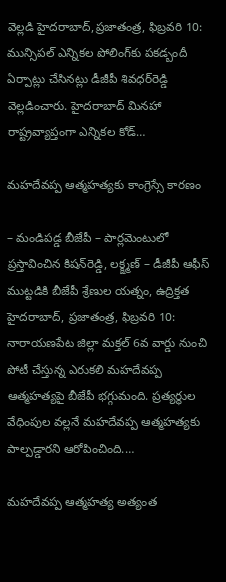వెల్లడి హైదరాబాద్‌,ప్రజాతంత్ర, ఫిబ్ర‌వ‌రి 10: మున్సిపల్‌ ఎన్నికల పోలింగ్‌కు పకడ్బందీ ఏర్పాట్లు చేసినట్లు డీజీపీ శివధర్‌రెడ్డి వెల్లడించారు. హైదరాబాద్‌ ‌మినహా రాష్ట్రవ్యాప్తంగా ఎన్నికల కోడ్‌…

మహదేవప్ప ఆత్మహత్యకు కాంగ్రెస్సే కార‌ణం

– మండిపడ్డ బీజేపీ – పార్లమెంటులో ప్రస్తావించిన కిషన్‌రెడ్డి, లక్క్ష్మణ్ – డీజీపీ ఆఫీస్ ముట్టడికి బీజేపీ శ్రేణుల యత్నం, ఉద్రిక్తత హైదరాబాద్, ప్రజాతంత్ర, ఫిబ్రవరి 10: నారాయణపేట జిల్లా మక్తల్ 6వ వార్డు నుంచి పోటీ చేస్తున్న ఎరుకలి మహదేవప్ప ఆత్మహత్యపై బీజేపీ భగ్గుమంది. ప్రత్యర్థుల వేధింపుల వల్లనే మహదేవప్ప ఆత్మహత్యకు పాల్పడ్డారని ఆరోపించింది.…

మహదేవప్ప ఆత్మహత్య అత్యంత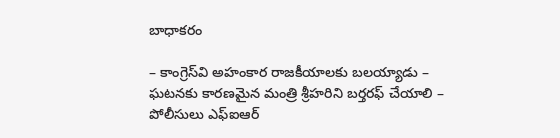బాధాకరం

– కాంగ్రెస్‌వి అహంకార రాజకీయాలకు బల‌య్యాడు – ఘటనకు కారణమైన మంత్రి శ్రీహరిని బర్తరఫ్ చేయాలి – పోలీసులు ఎఫ్‌ఐఆర్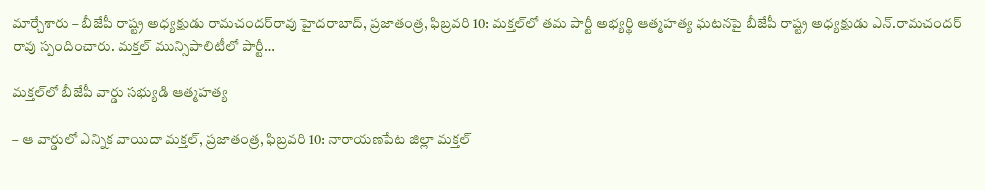మార్చేశారు – బీజేపీ రాష్ట్ర అధ్యక్షుడు రామచందర్‌రావు హైదరాబాద్, ప్రజాతంత్ర, ఫిబ్రవరి 10: మక్తల్‌లో తమ పార్టీ అభ్యర్థి ఆత్మహత్య ఘటనపై బీజేపీ రాష్ట్ర అధ్యక్షుడు ఎన్.రామచందర్ రావు స్పందించారు. మక్తల్ మున్సిపాలిటీలో పార్టీ…

మక్తల్‌లో బీజేపీ వార్డు సభ్యుడి ఆత్మహత్య

– ఆ వార్డులో ఎన్నిక వాయిదా మక్తల్, ప్రజాతంత్ర, ఫిబ్రవరి 10: నారాయణపేట జిల్లా మక్తల్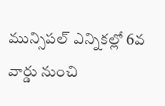మున్సిపల్ ఎన్నికల్లో 6వ వార్డు నుంచి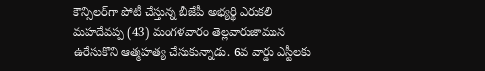కౌన్సిలర్‌గా పోటీ చేస్తున్న బీజేపీ అభ్యర్థి ఎరుకలి మహదేవప్ప (43) మంగళవారం తెల్లవారుజామున ఉరేసుకొని ఆత్మహత్య చేసుకున్నాడు. 6వ వార్డు ఎస్టీలకు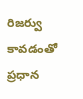రిజర్వు కావడంతో ప్రధాన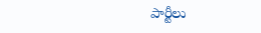పార్టీలు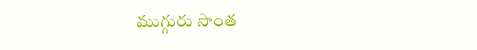ముగ్గురు సొంత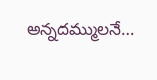అన్నదమ్ములనే…